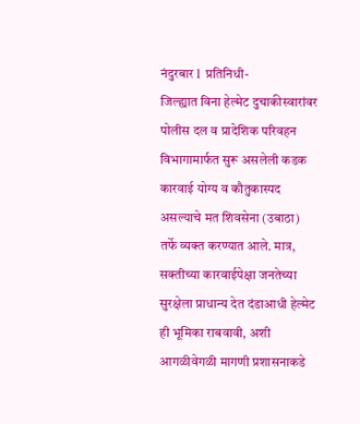नंदुरबार l प्रतिनिधी-
जिल्ह्यात विना हेल्मेट दुचाकीस्वारांवर पोलीस दल व प्रादेशिक परिवहन विभागामार्फत सुरू असलेली कडक कारवाई योग्य व कौतुकास्पद असल्याचे मत शिवसेना (उबाठा) तर्फे व्यक्त करण्यात आले. मात्र, सक्तीच्या कारवाईपेक्षा जनतेच्या सुरक्षेला प्राधान्य देत दंडाआधी हेल्मेट ही भूमिका राबवावी, अशी आगळीवेगळी मागणी प्रशासनाकडे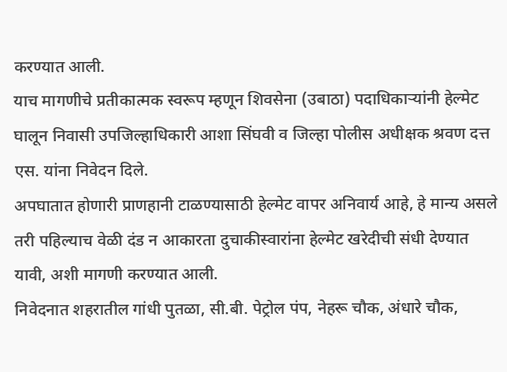करण्यात आली.
याच मागणीचे प्रतीकात्मक स्वरूप म्हणून शिवसेना (उबाठा) पदाधिकाऱ्यांनी हेल्मेट घालून निवासी उपजिल्हाधिकारी आशा सिंघवी व जिल्हा पोलीस अधीक्षक श्रवण दत्त एस. यांना निवेदन दिले.
अपघातात होणारी प्राणहानी टाळण्यासाठी हेल्मेट वापर अनिवार्य आहे, हे मान्य असले तरी पहिल्याच वेळी दंड न आकारता दुचाकीस्वारांना हेल्मेट खरेदीची संधी देण्यात यावी, अशी मागणी करण्यात आली.
निवेदनात शहरातील गांधी पुतळा, सी.बी. पेट्रोल पंप, नेहरू चौक, अंधारे चौक,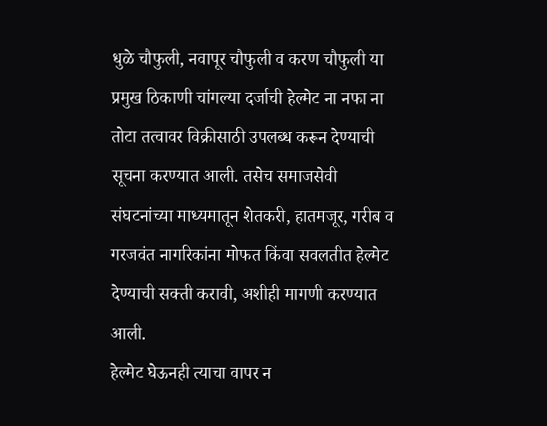धुळे चौफुली, नवापूर चौफुली व करण चौफुली या प्रमुख ठिकाणी चांगल्या दर्जाची हेल्मेट ना नफा ना तोटा तत्वावर विक्रीसाठी उपलब्ध करून देण्याची सूचना करण्यात आली. तसेच समाजसेवी संघटनांच्या माध्यमातून शेतकरी, हातमजूर, गरीब व गरजवंत नागरिकांना मोफत किंवा सवलतीत हेल्मेट देण्याची सक्ती करावी, अशीही मागणी करण्यात आली.
हेल्मेट घेऊनही त्याचा वापर न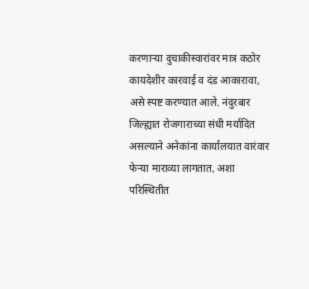करणाऱ्या दुचाकीस्वारांवर मात्र कठोर कायदेशीर कारवाई व दंड आकारावा, असे स्पष्ट करण्यात आले. नंदुरबार जिल्ह्यात रोजगाराच्या संधी मर्यादित असल्याने अनेकांना कार्यालयात वारंवार फेऱ्या माराव्या लागतात, अशा परिस्थितीत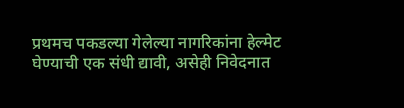प्रथमच पकडल्या गेलेल्या नागरिकांना हेल्मेट घेण्याची एक संधी द्यावी, असेही निवेदनात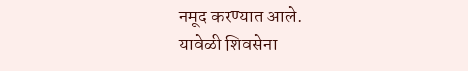नमूद करण्यात आले.
यावेळी शिवसेना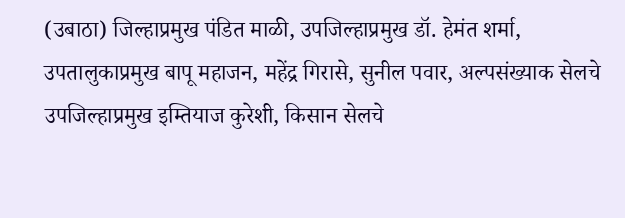(उबाठा) जिल्हाप्रमुख पंडित माळी, उपजिल्हाप्रमुख डॉ. हेमंत शर्मा, उपतालुकाप्रमुख बापू महाजन, महेंद्र गिरासे, सुनील पवार, अल्पसंख्याक सेलचे उपजिल्हाप्रमुख इम्तियाज कुरेशी, किसान सेलचे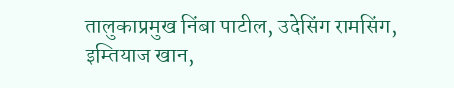तालुकाप्रमुख निंबा पाटील, उदेसिंग रामसिंग, इम्तियाज खान,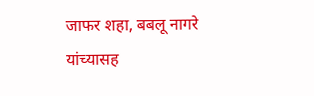जाफर शहा, बबलू नागरे यांच्यासह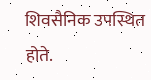शिवसैनिक उपस्थित होते.